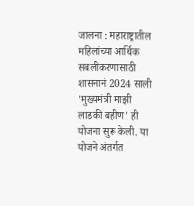जालना : महाराष्ट्रातील महिलांच्या आर्थिक सबलीकरणासाठी शासनानं 2024 साली 'मुख्यमंत्री माझी लाडकी बहीण' ही योजना सुरू केली. या योजने अंतर्गत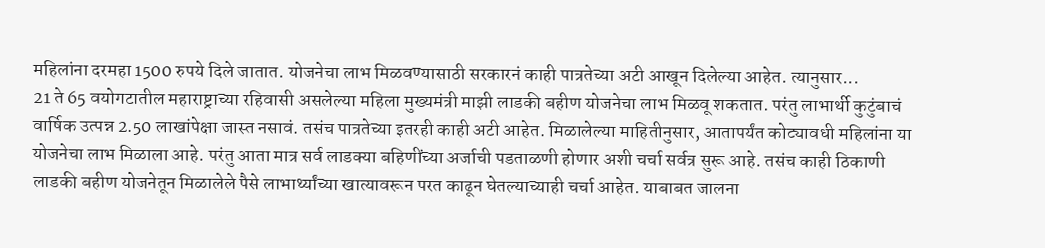महिलांना दरमहा 1500 रुपये दिले जातात. योजनेचा लाभ मिळवण्यासाठी सरकारनं काही पात्रतेच्या अटी आखून दिलेल्या आहेत. त्यानुसार...
21 ते 65 वयोगटातील महाराष्ट्राच्या रहिवासी असलेल्या महिला मुख्यमंत्री माझी लाडकी बहीण योजनेचा लाभ मिळवू शकतात. परंतु लाभार्थी कुटुंबाचं वार्षिक उत्पन्न 2.50 लाखांपेक्षा जास्त नसावं. तसंच पात्रतेच्या इतरही काही अटी आहेत. मिळालेल्या माहितीनुसार, आतापर्यंत कोट्यावधी महिलांना या योजनेचा लाभ मिळाला आहे. परंतु आता मात्र सर्व लाडक्या बहिणींच्या अर्जाची पडताळणी होणार अशी चर्चा सर्वत्र सुरू आहे. तसंच काही ठिकाणी लाडकी बहीण योजनेतून मिळालेले पैसे लाभार्थ्यांच्या खात्यावरून परत काढून घेतल्याच्याही चर्चा आहेत. याबाबत जालना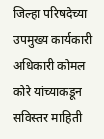जिल्हा परिषदेच्या उपमुख्य कार्यकारी अधिकारी कोमल कोरे यांच्याकडून सविस्तर माहिती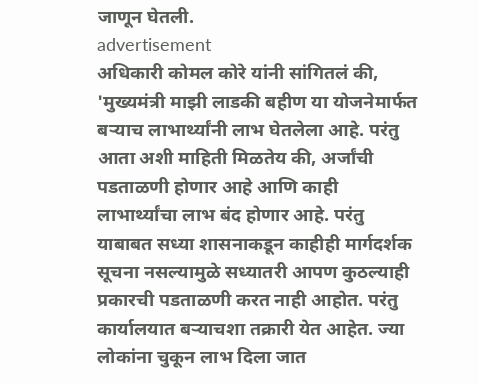जाणून घेतली.
advertisement
अधिकारी कोमल कोरे यांनी सांगितलं की, 'मुख्यमंत्री माझी लाडकी बहीण या योजनेमार्फत बऱ्याच लाभार्थ्यांनी लाभ घेतलेला आहे. परंतु आता अशी माहिती मिळतेय की, अर्जांची पडताळणी होणार आहे आणि काही लाभार्थ्यांचा लाभ बंद होणार आहे. परंतु याबाबत सध्या शासनाकडून काहीही मार्गदर्शक सूचना नसल्यामुळे सध्यातरी आपण कुठल्याही प्रकारची पडताळणी करत नाही आहोत. परंतु कार्यालयात बऱ्याचशा तक्रारी येत आहेत. ज्या लोकांना चुकून लाभ दिला जात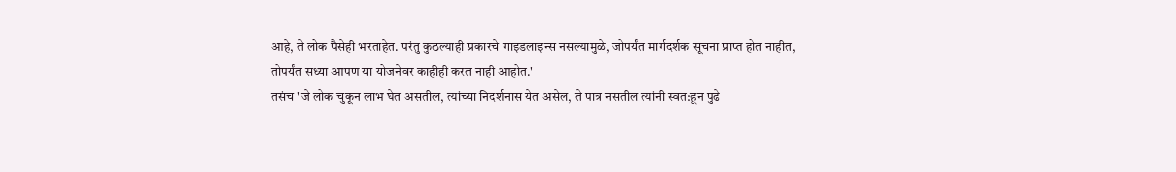आहे, ते लोक पैसेही भरताहेत. परंतु कुठल्याही प्रकारचे गाइडलाइन्स नसल्यामुळे, जोपर्यंत मार्गदर्शक सूचना प्राप्त होत नाहीत, तोपर्यंत सध्या आपण या योजनेवर काहीही करत नाही आहोत.'
तसंच 'जे लोक चुकून लाभ घेत असतील, त्यांच्या निदर्शनास येत असेल, ते पात्र नसतील त्यांनी स्वत:हून पुढे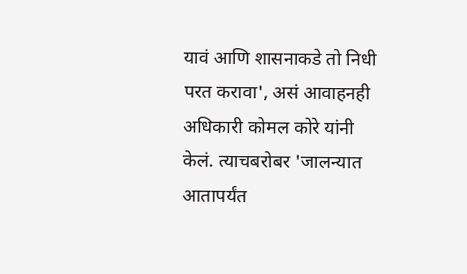यावं आणि शासनाकडे तो निधी परत करावा', असं आवाहनही अधिकारी कोमल कोरे यांनी केलं. त्याचबरोबर 'जालन्यात आतापर्यंत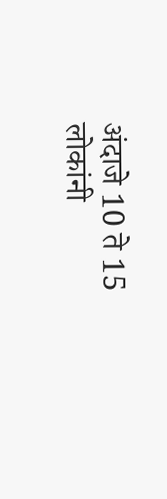अंदाजे 10 ते 15 लोकांनी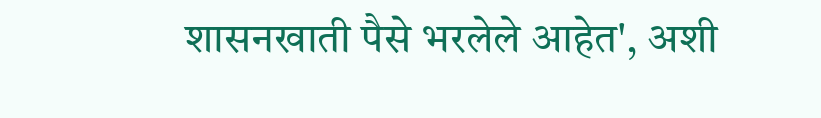शासनखाती पैसे भरलेले आहेत', अशी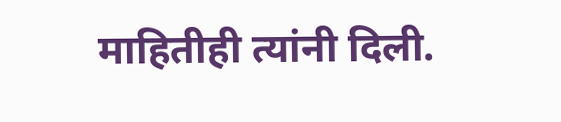माहितीही त्यांनी दिली.